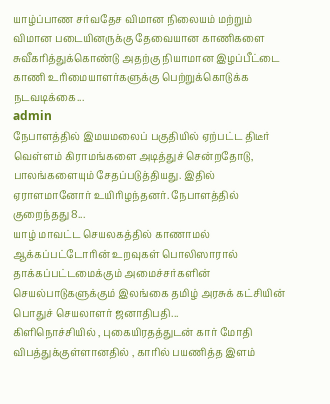யாழ்ப்பாண சர்வதேச விமான நிலையம் மற்றும் விமான படையினருக்கு தேவையான காணிகளை சுவீகரித்துக்கொண்டு அதற்கு நியாமான இழப்பீட்டை காணி உரிமையாளர்களுக்கு பெற்றுக்கொடுக்க நடவடிக்கை...
admin
நேபாளத்தில் இமயமலைப் பகுதியில் ஏற்பட்ட திடீர் வெள்ளம் கிராமங்களை அடித்துச் சென்றதோடு, பாலங்களையும் சேதப்படுத்தியது. இதில் ஏராளமானோர் உயிரிழந்தனர். நேபாளத்தில் குறைந்தது 8...
யாழ் மாவட்ட செயலகத்தில் காணாமல் ஆக்கப்பட்டோரின் உறவுகள் பொலிஸாரால் தாக்கப்பட்டமைக்கும் அமைச்சர்களின் செயல்பாடுகளுக்கும் இலங்கை தமிழ் அரசுக் கட்சியின் பொதுச் செயலாளர் ஜனாதிபதி...
கிளிநொச்சியில் , புகையிரதத்துடன் கார் மோதி விபத்துக்குள்ளானதில் , காரில் பயணித்த இளம்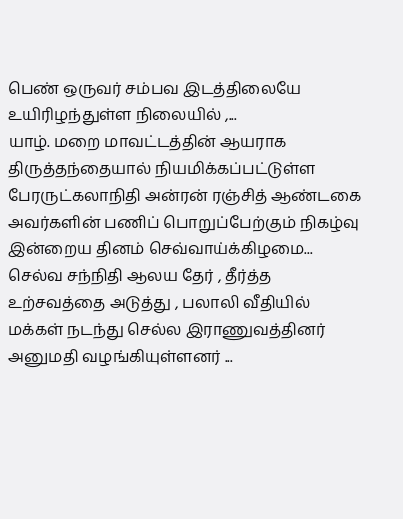பெண் ஒருவர் சம்பவ இடத்திலையே உயிரிழந்துள்ள நிலையில் ,...
யாழ். மறை மாவட்டத்தின் ஆயராக திருத்தந்தையால் நியமிக்கப்பட்டுள்ள பேரருட்கலாநிதி அன்ரன் ரஞ்சித் ஆண்டகை அவர்களின் பணிப் பொறுப்பேற்கும் நிகழ்வு இன்றைய தினம் செவ்வாய்க்கிழமை...
செல்வ சந்நிதி ஆலய தேர் , தீர்த்த உற்சவத்தை அடுத்து , பலாலி வீதியில் மக்கள் நடந்து செல்ல இராணுவத்தினர் அனுமதி வழங்கியுள்ளனர் ...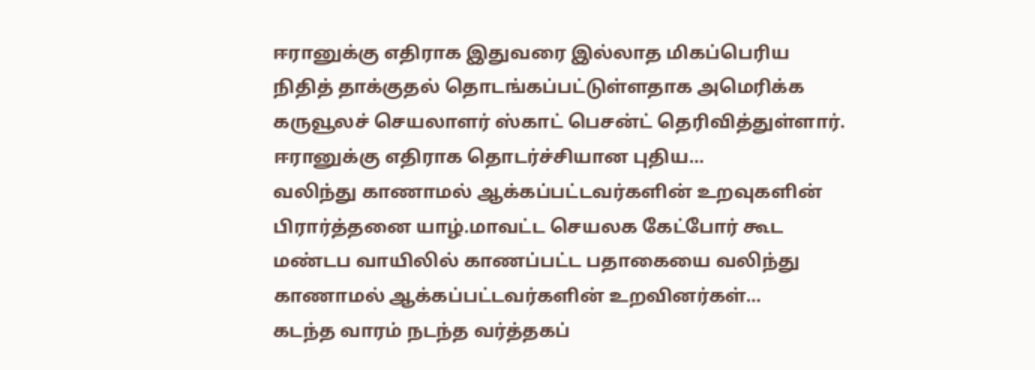ஈரானுக்கு எதிராக இதுவரை இல்லாத மிகப்பெரிய நிதித் தாக்குதல் தொடங்கப்பட்டுள்ளதாக அமெரிக்க கருவூலச் செயலாளர் ஸ்காட் பெசன்ட் தெரிவித்துள்ளார். ஈரானுக்கு எதிராக தொடர்ச்சியான புதிய...
வலிந்து காணாமல் ஆக்கப்பட்டவர்களின் உறவுகளின் பிரார்த்தனை யாழ்.மாவட்ட செயலக கேட்போர் கூட மண்டப வாயிலில் காணப்பட்ட பதாகையை வலிந்து காணாமல் ஆக்கப்பட்டவர்களின் உறவினர்கள்...
கடந்த வாரம் நடந்த வர்த்தகப்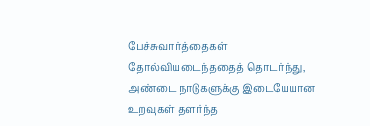பேச்சுவார்த்தைகள் தோல்வியடைந்ததைத் தொடர்ந்து, அண்டை நாடுகளுக்கு இடையேயான உறவுகள் தளர்ந்த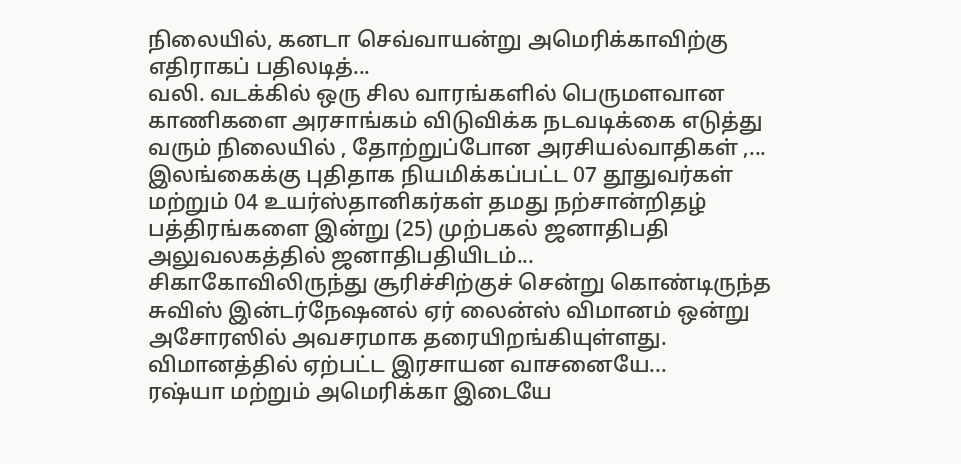நிலையில், கனடா செவ்வாயன்று அமெரிக்காவிற்கு எதிராகப் பதிலடித்...
வலி. வடக்கில் ஒரு சில வாரங்களில் பெருமளவான காணிகளை அரசாங்கம் விடுவிக்க நடவடிக்கை எடுத்து வரும் நிலையில் , தோற்றுப்போன அரசியல்வாதிகள் ,...
இலங்கைக்கு புதிதாக நியமிக்கப்பட்ட 07 தூதுவர்கள் மற்றும் 04 உயர்ஸ்தானிகர்கள் தமது நற்சான்றிதழ் பத்திரங்களை இன்று (25) முற்பகல் ஜனாதிபதி அலுவலகத்தில் ஜனாதிபதியிடம்...
சிகாகோவிலிருந்து சூரிச்சிற்குச் சென்று கொண்டிருந்த சுவிஸ் இன்டர்நேஷனல் ஏர் லைன்ஸ் விமானம் ஒன்று அசோரஸில் அவசரமாக தரையிறங்கியுள்ளது. விமானத்தில் ஏற்பட்ட இரசாயன வாசனையே...
ரஷ்யா மற்றும் அமெரிக்கா இடையே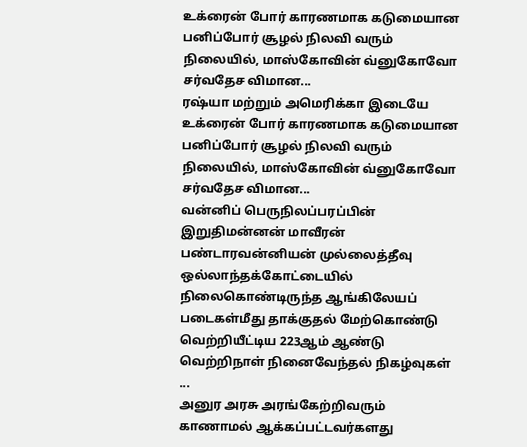உக்ரைன் போர் காரணமாக கடுமையான பனிப்போர் சூழல் நிலவி வரும் நிலையில், மாஸ்கோவின் வ்னுகோவோ சர்வதேச விமான...
ரஷ்யா மற்றும் அமெரிக்கா இடையே உக்ரைன் போர் காரணமாக கடுமையான பனிப்போர் சூழல் நிலவி வரும் நிலையில், மாஸ்கோவின் வ்னுகோவோ சர்வதேச விமான...
வன்னிப் பெருநிலப்பரப்பின் இறுதிமன்னன் மாவீரன் பண்டாரவன்னியன் முல்லைத்தீவு ஒல்லாந்தக்கோட்டையில் நிலைகொண்டிருந்த ஆங்கிலேயப் படைகள்மீது தாக்குதல் மேற்கொண்டு வெற்றியீட்டிய 223ஆம் ஆண்டு வெற்றிநாள் நினைவேந்தல் நிகழ்வுகள் ...
அனுர அரசு அரங்கேற்றிவரும் காணாமல் ஆக்கப்பட்டவர்களது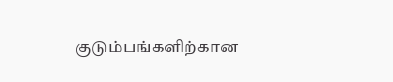குடும்பங்களிற்கான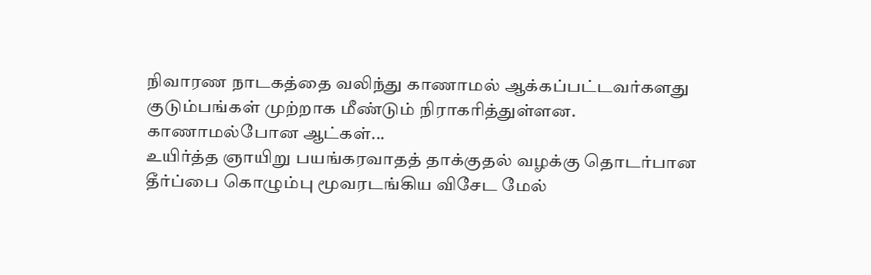நிவாரண நாடகத்தை வலிந்து காணாமல் ஆக்கப்பட்டவர்களது குடும்பங்கள் முற்றாக மீண்டும் நிராகரித்துள்ளன. காணாமல்போன ஆட்கள்...
உயிர்த்த ஞாயிறு பயங்கரவாதத் தாக்குதல் வழக்கு தொடர்பான தீர்ப்பை கொழும்பு மூவரடங்கிய விசேட மேல்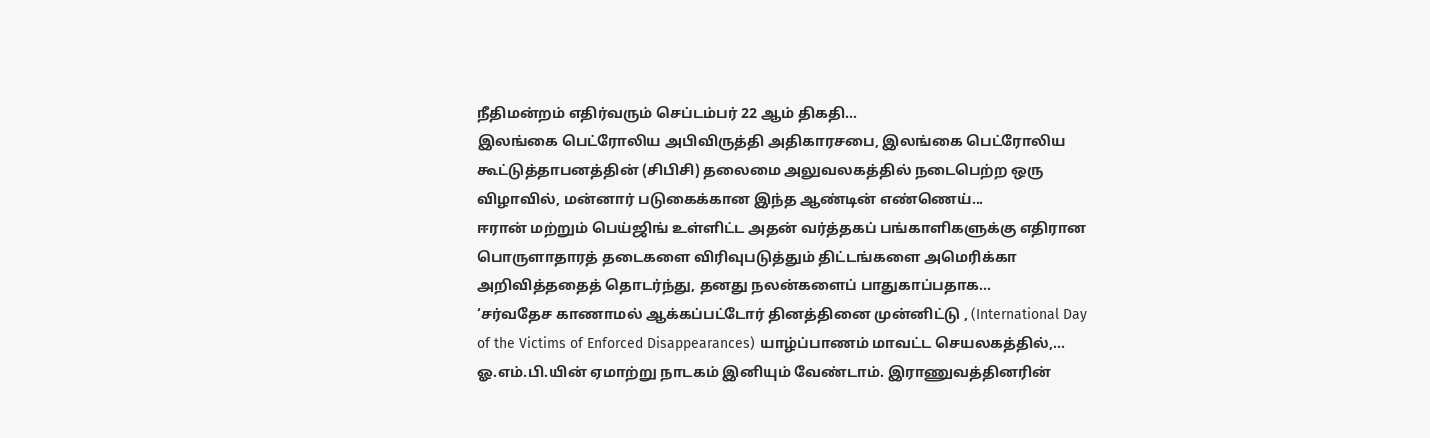நீதிமன்றம் எதிர்வரும் செப்டம்பர் 22 ஆம் திகதி...
இலங்கை பெட்ரோலிய அபிவிருத்தி அதிகாரசபை, இலங்கை பெட்ரோலிய கூட்டுத்தாபனத்தின் (சிபிசி) தலைமை அலுவலகத்தில் நடைபெற்ற ஒரு விழாவில், மன்னார் படுகைக்கான இந்த ஆண்டின் எண்ணெய்...
ஈரான் மற்றும் பெய்ஜிங் உள்ளிட்ட அதன் வர்த்தகப் பங்காளிகளுக்கு எதிரான பொருளாதாரத் தடைகளை விரிவுபடுத்தும் திட்டங்களை அமெரிக்கா அறிவித்ததைத் தொடர்ந்து, தனது நலன்களைப் பாதுகாப்பதாக...
‘சர்வதேச காணாமல் ஆக்கப்பட்டோர் தினத்தினை முன்னிட்டு , (International Day of the Victims of Enforced Disappearances) யாழ்ப்பாணம் மாவட்ட செயலகத்தில்,...
ஓ.எம்.பி.யின் ஏமாற்று நாடகம் இனியும் வேண்டாம். இராணுவத்தினரின்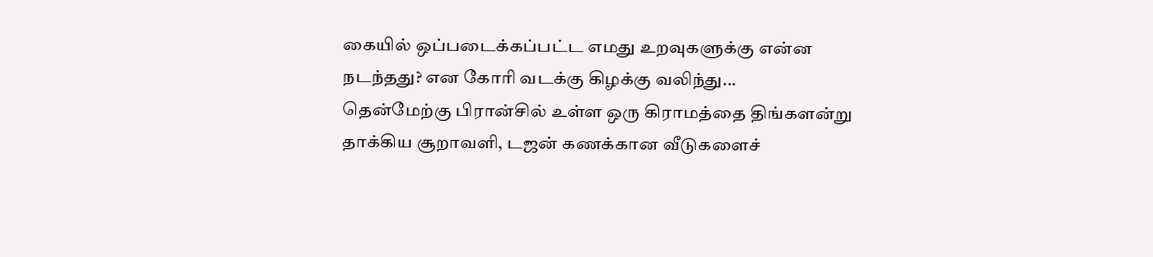கையில் ஒப்படைக்கப்பட்ட எமது உறவுகளுக்கு என்ன நடந்தது? என கோரி வடக்கு கிழக்கு வலிந்து...
தென்மேற்கு பிரான்சில் உள்ள ஒரு கிராமத்தை திங்களன்று தாக்கிய சூறாவளி, டஜன் கணக்கான வீடுகளைச்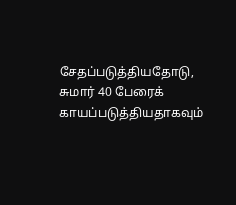சேதப்படுத்தியதோடு, சுமார் 40 பேரைக் காயப்படுத்தியதாகவும்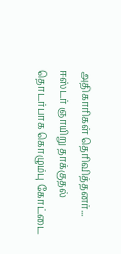அதிகாரிகள் தெரிவித்தனர்...
ஈஸ்டர் ஞாயிறு தாக்குதல் தொடர்பாக கொழும்பு கோட்டை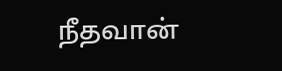நீதவான்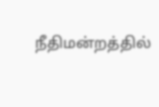நீதிமன்றத்தில்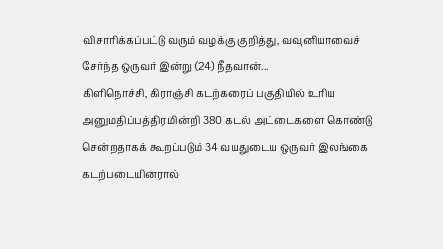விசாரிக்கப்பட்டு வரும் வழக்கு குறித்து, வவுனியாவைச் சேர்ந்த ஒருவர் இன்று (24) நீதவான்...
கிளிநொச்சி, கிராஞ்சி கடற்கரைப் பகுதியில் உரிய அனுமதிப்பத்திரமின்றி 380 கடல் அட்டைகளை கொண்டு சென்றதாகக் கூறப்படும் 34 வயதுடைய ஒருவர் இலங்கை கடற்படையினரால்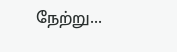நேற்று...